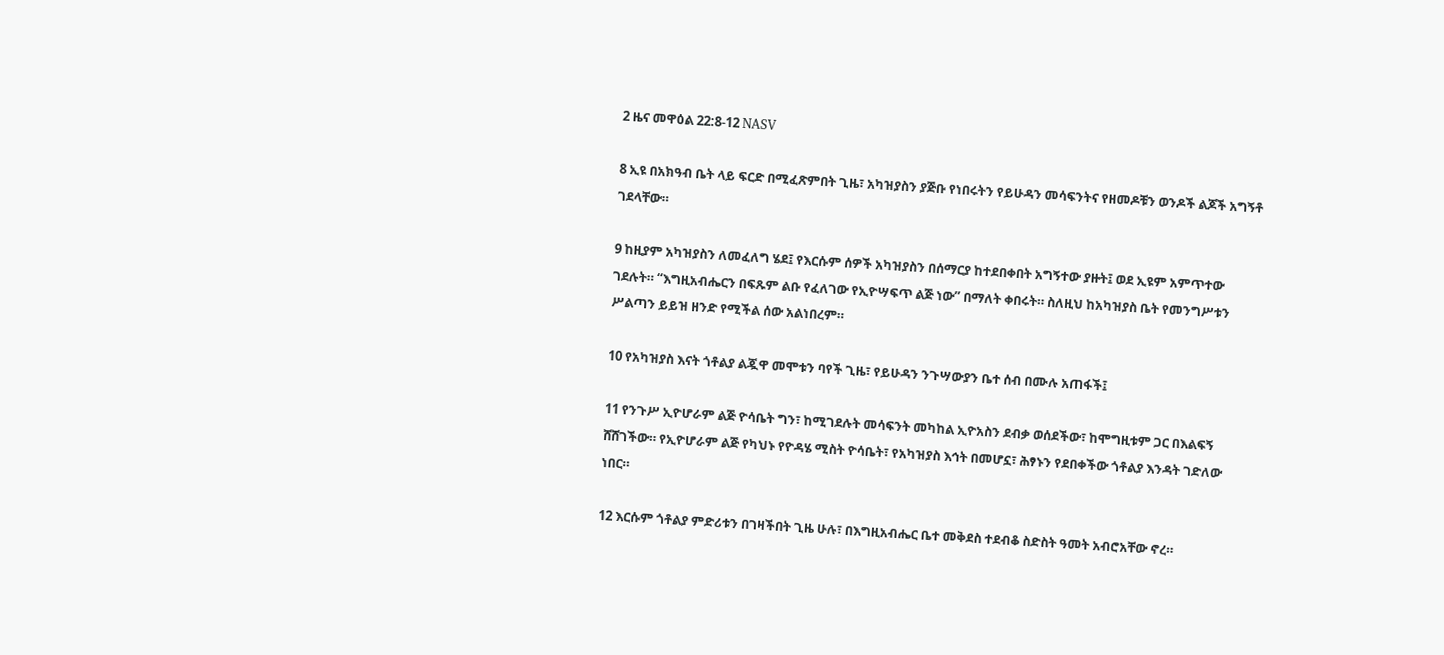2 ዜና መዋዕል 22:8-12 NASV

8 ኢዩ በአክዓብ ቤት ላይ ፍርድ በሚፈጽምበት ጊዜ፣ አካዝያስን ያጅቡ የነበሩትን የይሁዳን መሳፍንትና የዘመዶቹን ወንዶች ልጆች አግኝቶ ገደላቸው።

9 ከዚያም አካዝያስን ለመፈለግ ሄደ፤ የእርሱም ሰዎች አካዝያስን በሰማርያ ከተደበቀበት አግኝተው ያዙት፤ ወደ ኢዩም አምጥተው ገደሉት። “እግዚአብሔርን በፍጹም ልቡ የፈለገው የኢዮሣፍጥ ልጅ ነው” በማለት ቀበሩት። ስለዚህ ከአካዝያስ ቤት የመንግሥቱን ሥልጣን ይይዝ ዘንድ የሚችል ሰው አልነበረም።

10 የአካዝያስ እናት ጎቶልያ ልጇዋ መሞቱን ባየች ጊዜ፣ የይሁዳን ንጉሣውያን ቤተ ሰብ በሙሉ አጠፋች፤

11 የንጉሥ ኢዮሆራም ልጅ ዮሳቤት ግን፣ ከሚገደሉት መሳፍንት መካከል ኢዮአስን ደብቃ ወሰደችው፣ ከሞግዚቱም ጋር በእልፍኝ ሸሸገችው። የኢዮሆራም ልጅ የካህኑ የዮዳሄ ሚስት ዮሳቤት፣ የአካዝያስ እኅት በመሆኗ፣ ሕፃኑን የደበቀችው ጎቶልያ እንዳት ገድለው ነበር።

12 እርሱም ጎቶልያ ምድሪቱን በገዛችበት ጊዜ ሁሉ፣ በእግዚአብሔር ቤተ መቅደስ ተደብቆ ስድስት ዓመት አብሮአቸው ኖረ።